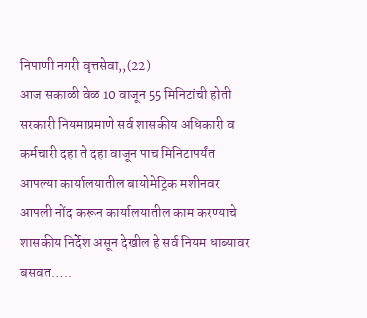निपाणी नगरी वृत्तसेवा,,(22)
आज सकाळी वेळ 10 वाजून 55 मिनिटांची होती सरकारी नियमाप्रमाणे सर्व शासकीय अधिकारी व कर्मचारी दहा ते दहा वाजून पाच मिनिटापर्यंत आपल्या कार्यालयातील बायोमेट्रिक मशीनवर आपली नोंद करून कार्यालयातील काम करण्याचे शासकीय निर्देश असून देखील हे सर्व नियम धाब्यावर बसवत…..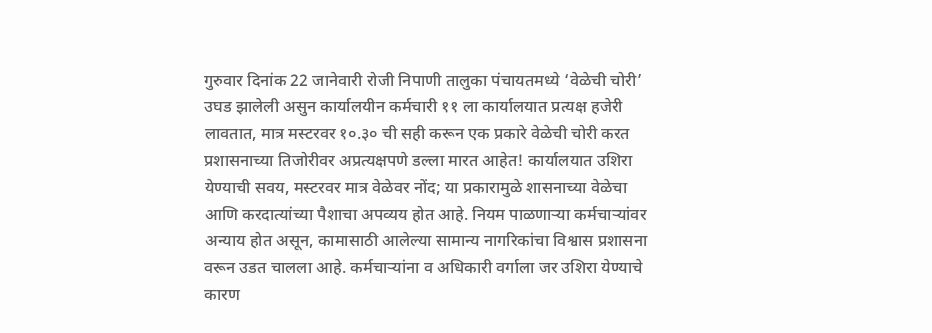गुरुवार दिनांक 22 जानेवारी रोजी निपाणी तालुका पंचायतमध्ये ‘वेळेची चोरी’ उघड झालेली असुन कार्यालयीन कर्मचारी ११ ला कार्यालयात प्रत्यक्ष हजेरी लावतात, मात्र मस्टरवर १०.३० ची सही करून एक प्रकारे वेळेची चोरी करत प्रशासनाच्या तिजोरीवर अप्रत्यक्षपणे डल्ला मारत आहेत! कार्यालयात उशिरा येण्याची सवय, मस्टरवर मात्र वेळेवर नोंद; या प्रकारामुळे शासनाच्या वेळेचा आणि करदात्यांच्या पैशाचा अपव्यय होत आहे. नियम पाळणाऱ्या कर्मचाऱ्यांवर अन्याय होत असून, कामासाठी आलेल्या सामान्य नागरिकांचा विश्वास प्रशासना वरून उडत चालला आहे. कर्मचाऱ्यांना व अधिकारी वर्गाला जर उशिरा येण्याचे कारण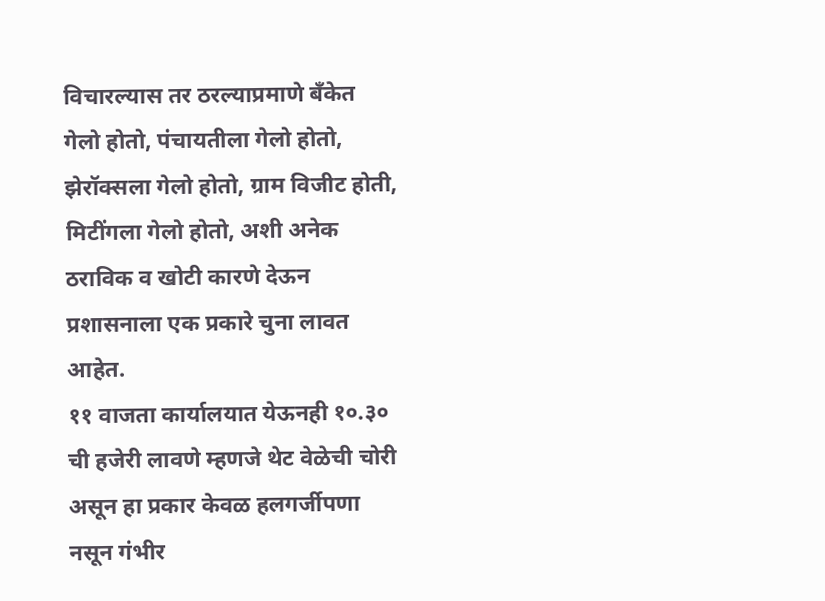विचारल्यास तर ठरल्याप्रमाणे बँकेत गेलो होतो, पंचायतीला गेलो होतो, झेरॉक्सला गेलो होतो, ग्राम विजीट होती, मिटींगला गेलो होतो, अशी अनेक ठराविक व खोटी कारणे देऊन प्रशासनाला एक प्रकारे चुना लावत आहेत.
११ वाजता कार्यालयात येऊनही १०.३० ची हजेरी लावणे म्हणजे थेट वेळेची चोरी असून हा प्रकार केवळ हलगर्जीपणा नसून गंभीर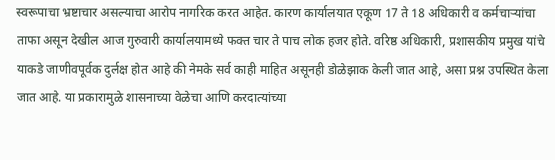स्वरूपाचा भ्रष्टाचार असल्याचा आरोप नागरिक करत आहेत. कारण कार्यालयात एकूण 17 ते 18 अधिकारी व कर्मचाऱ्यांचा ताफा असून देखील आज गुरुवारी कार्यालयामध्ये फक्त चार ते पाच लोक हजर होते. वरिष्ठ अधिकारी, प्रशासकीय प्रमुख यांचे याकडे जाणीवपूर्वक दुर्लक्ष होत आहे की नेमके सर्व काही माहित असूनही डोळेझाक केली जात आहे, असा प्रश्न उपस्थित केला जात आहे. या प्रकारामुळे शासनाच्या वेळेचा आणि करदात्यांच्या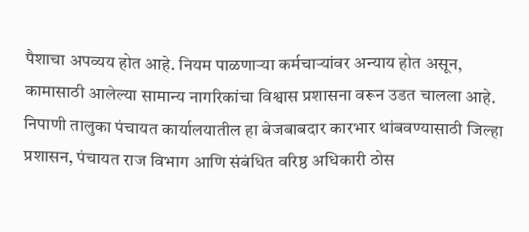पैशाचा अपव्यय होत आहे. नियम पाळणाऱ्या कर्मचाऱ्यांवर अन्याय होत असून, कामासाठी आलेल्या सामान्य नागरिकांचा विश्वास प्रशासना वरून उडत चालला आहे.
निपाणी तालुका पंचायत कार्यालयातील हा बेजबाबदार कारभार थांबवण्यासाठी जिल्हा प्रशासन, पंचायत राज विभाग आणि संबंधित वरिष्ठ अधिकारी ठोस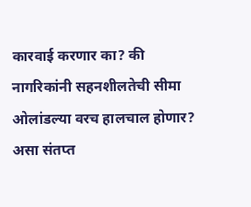कारवाई करणार का? की नागरिकांनी सहनशीलतेची सीमा ओलांडल्या वरच हालचाल होणार? असा संतप्त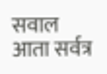सवाल आता सर्वत्र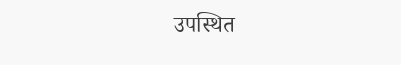उपस्थित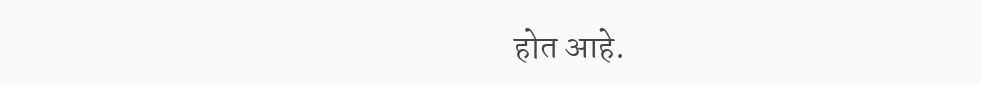होत आहे.